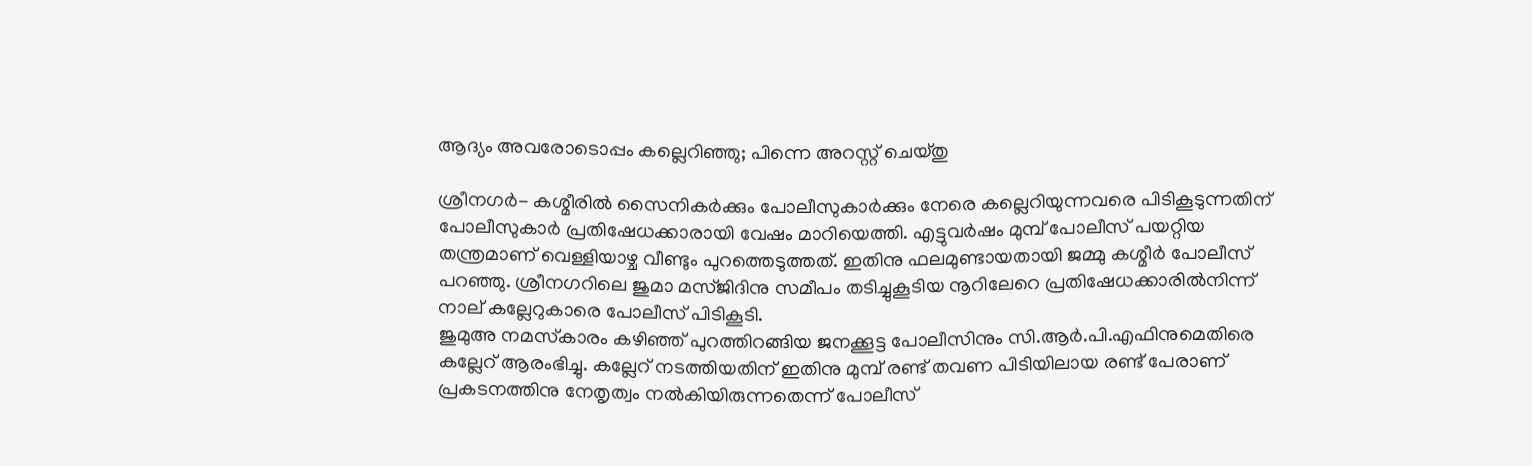ആദ്യം അവരോടൊപ്പം കല്ലെറിഞ്ഞു; പിന്നെ അറസ്റ്റ് ചെയ്തു

ശ്രീനഗര്‍- കശ്മീരില്‍ സൈനികര്‍ക്കും പോലീസുകാര്‍ക്കും നേരെ കല്ലെറിയുന്നവരെ പിടികൂടുന്നതിന് പോലീസുകാര്‍ പ്രതിഷേധക്കാരായി വേഷം മാറിയെത്തി. എട്ടുവര്‍ഷം മുമ്പ് പോലീസ് പയറ്റിയ തന്ത്രമാണ് വെള്ളിയാഴ്ച വീണ്ടും പുറത്തെടുത്തത്. ഇതിനു ഫലമുണ്ടായതായി ജമ്മു കശ്മീര്‍ പോലീസ് പറഞ്ഞു. ശ്രീനഗറിലെ ജുമാ മസ്ജിദിനു സമീപം തടിച്ചുകൂടിയ നൂറിലേറെ പ്രതിഷേധക്കാരില്‍നിന്ന് നാല് കല്ലേറുകാരെ പോലീസ് പിടികൂടി.
ജുമുഅ നമസ്‌കാരം കഴിഞ്ഞ് പുറത്തിറങ്ങിയ ജനക്കൂട്ട പോലീസിനും സി.ആര്‍.പി.എഫിനുമെതിരെ കല്ലേറ് ആരംഭിച്ചു. കല്ലേറ് നടത്തിയതിന് ഇതിനു മുമ്പ് രണ്ട് തവണ പിടിയിലായ രണ്ട് പേരാണ് പ്രകടനത്തിനു നേതൃത്വം നല്‍കിയിരുന്നതെന്ന് പോലീസ്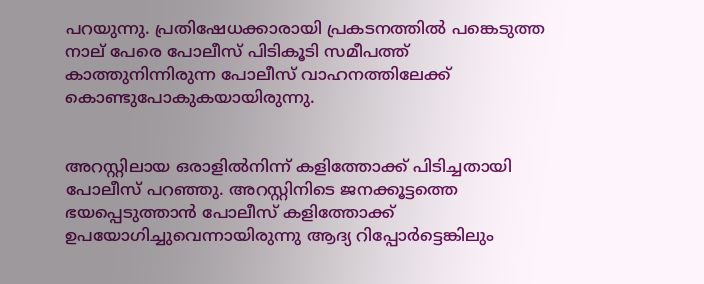പറയുന്നു. പ്രതിഷേധക്കാരായി പ്രകടനത്തില്‍ പങ്കെടുത്ത നാല് പേരെ പോലീസ് പിടികൂടി സമീപത്ത് കാത്തുനിന്നിരുന്ന പോലീസ് വാഹനത്തിലേക്ക് കൊണ്ടുപോകുകയായിരുന്നു.


അറസ്റ്റിലായ ഒരാളില്‍നിന്ന് കളിത്തോക്ക് പിടിച്ചതായി പോലീസ് പറഞ്ഞു. അറസ്റ്റിനിടെ ജനക്കൂട്ടത്തെ ഭയപ്പെടുത്താന്‍ പോലീസ് കളിത്തോക്ക് ഉപയോഗിച്ചുവെന്നായിരുന്നു ആദ്യ റിപ്പോര്‍ട്ടെങ്കിലും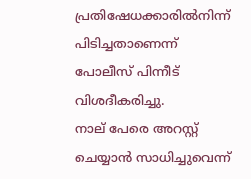പ്രതിഷേധക്കാരില്‍നിന്ന് പിടിച്ചതാണെന്ന് പോലീസ് പിന്നീട് വിശദീകരിച്ചു.
നാല് പേരെ അറസ്റ്റ് ചെയ്യാന്‍ സാധിച്ചുവെന്ന്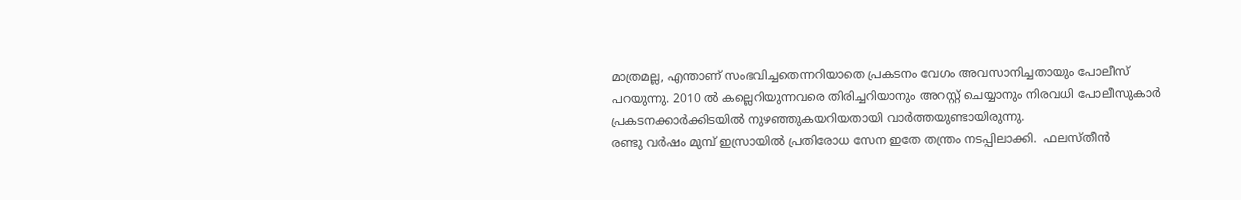മാത്രമല്ല, എന്താണ് സംഭവിച്ചതെന്നറിയാതെ പ്രകടനം വേഗം അവസാനിച്ചതായും പോലീസ് പറയുന്നു. 2010 ല്‍ കല്ലെറിയുന്നവരെ തിരിച്ചറിയാനും അറസ്റ്റ് ചെയ്യാനും നിരവധി പോലീസുകാര്‍ പ്രകടനക്കാര്‍ക്കിടയില്‍ നുഴഞ്ഞുകയറിയതായി വാര്‍ത്തയുണ്ടായിരുന്നു.
രണ്ടു വര്‍ഷം മുമ്പ് ഇസ്രായില്‍ പ്രതിരോധ സേന ഇതേ തന്ത്രം നടപ്പിലാക്കി.  ഫലസ്തീന്‍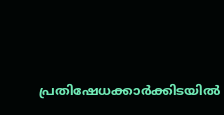പ്രതിഷേധക്കാര്‍ക്കിടയില്‍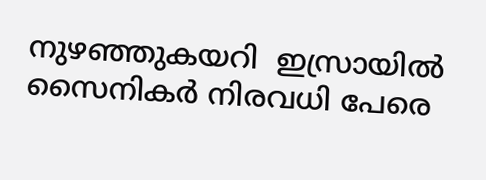നുഴഞ്ഞുകയറി  ഇസ്രായില്‍ സൈനികര്‍ നിരവധി പേരെ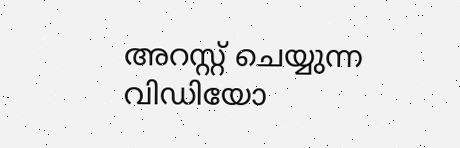അറസ്റ്റ് ചെയ്യുന്ന വിഡിയോ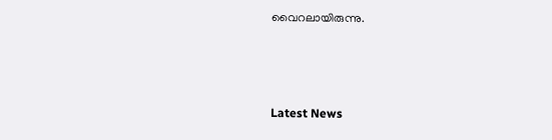വൈറലായിരുന്നു.



Latest News